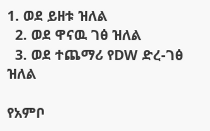1. ወደ ይዘቱ ዝለል
  2. ወደ ዋናዉ ገፅ ዝለል
  3. ወደ ተጨማሪ የDW ድረ-ገፅ ዝለል

የአምቦ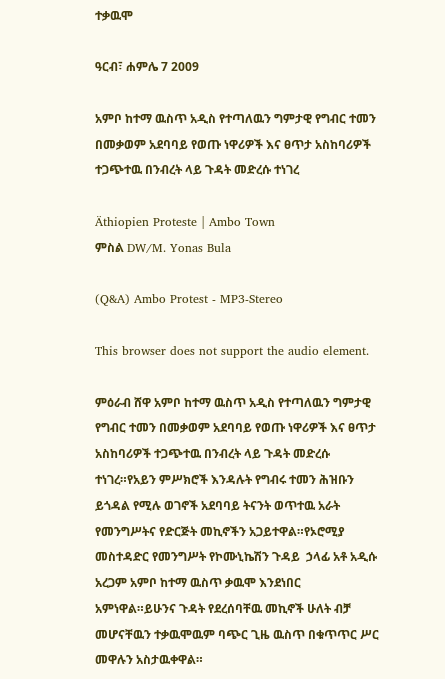ተቃዉሞ

ዓርብ፣ ሐምሌ 7 2009

አምቦ ከተማ ዉስጥ አዲስ የተጣለዉን ግምታዊ የግብር ተመን በመቃወም አደባባይ የወጡ ነዋሪዎች እና ፀጥታ አስከባሪዎች ተጋጭተዉ በንብረት ላይ ጉዳት መድረሱ ተነገረ

Äthiopien Proteste | Ambo Town
ምስል DW/M. Yonas Bula

(Q&A) Ambo Protest - MP3-Stereo

This browser does not support the audio element.

ምዕራብ ሸዋ አምቦ ከተማ ዉስጥ አዲስ የተጣለዉን ግምታዊ የግብር ተመን በመቃወም አደባባይ የወጡ ነዋሪዎች እና ፀጥታ አስከባሪዎች ተጋጭተዉ በንብረት ላይ ጉዳት መድረሱ ተነገረ።የአይን ምሥክሮች እንዳሉት የግብሩ ተመን ሕዝቡን ይጎዳል የሚሉ ወገኖች አደባባይ ትናንት ወጥተዉ አራት  የመንግሥትና የድርጅት መኪኖችን አጋይተዋል።የኦሮሚያ መስተዳድር የመንግሥት የኮሙኒኬሽን ጉዳይ  ኃላፊ አቶ አዲሱ አረጋም አምቦ ከተማ ዉስጥ ቃዉሞ እንደነበር አምነዋል።ይሁንና ጉዳት የደረሰባቸዉ መኪኖች ሁለት ብቻ መሆናቸዉን ተቃዉሞዉም ባጭር ጊዜ ዉስጥ በቁጥጥር ሥር መዋሉን አስታዉቀዋል።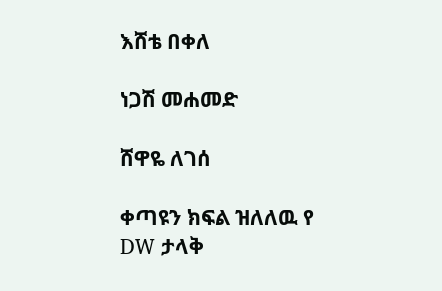እሸቴ በቀለ

ነጋሽ መሐመድ

ሸዋዬ ለገሰ

ቀጣዩን ክፍል ዝለለዉ የ DW ታላቅ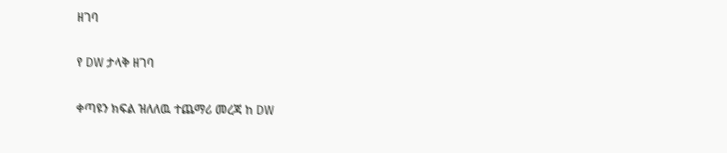ዘገባ

የ DW ታላቅ ዘገባ

ቀጣዩን ክፍል ዝለለዉ ተጨማሪ መረጃ ከ DW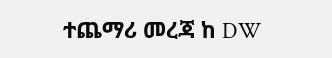ተጨማሪ መረጃ ከ DW